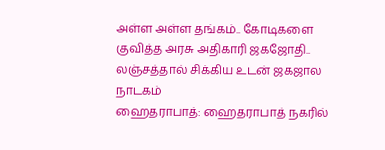அள்ள அள்ள தங்கம்.. கோடிகளை குவித்த அரசு அதிகாரி ஜகஜோதி.. லஞ்சத்தால் சிக்கிய உடன் ஜகஜால நாடகம்
ஹைதராபாத்: ஹைதராபாத் நகரில்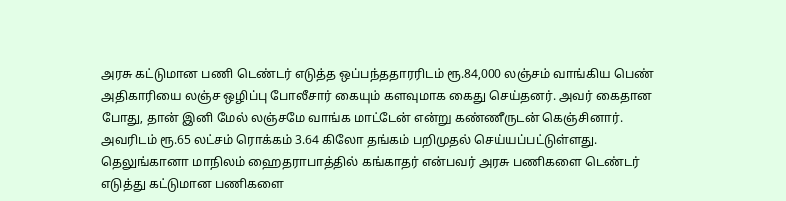அரசு கட்டுமான பணி டெண்டர் எடுத்த ஒப்பந்ததாரரிடம் ரூ.84,000 லஞ்சம் வாங்கிய பெண் அதிகாரியை லஞ்ச ஒழிப்பு போலீசார் கையும் களவுமாக கைது செய்தனர். அவர் கைதான போது, தான் இனி மேல் லஞ்சமே வாங்க மாட்டேன் என்று கண்ணீருடன் கெஞ்சினார். அவரிடம் ரூ.65 லட்சம் ரொக்கம் 3.64 கிலோ தங்கம் பறிமுதல் செய்யப்பட்டுள்ளது.
தெலுங்கானா மாநிலம் ஹைதராபாத்தில் கங்காதர் என்பவர் அரசு பணிகளை டெண்டர் எடுத்து கட்டுமான பணிகளை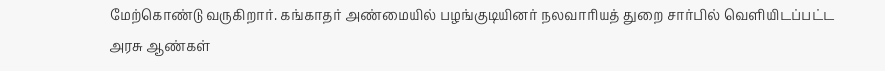மேற்கொண்டு வருகிறார். கங்காதர் அண்மையில் பழங்குடியினர் நலவாரியத் துறை சார்பில் வெளியிடப்பட்ட அரசு ஆண்கள்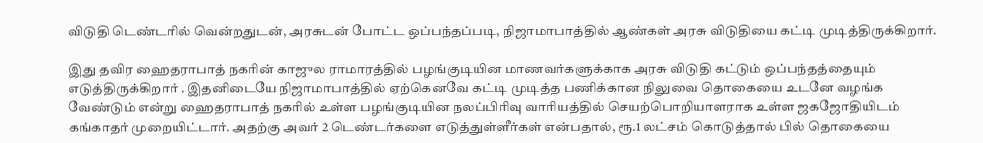விடுதி டெண்டரில் வென்றதுடன், அரசுடன் போட்ட ஒப்பந்தப்படி, நிஜாமாபாத்தில் ஆண்கள் அரசு விடுதியை கட்டி முடித்திருக்கிறார்.

இது தவிர ஹைதராபாத் நகரின் காஜுல ராமாரத்தில் பழங்குடியின மாணவர்களுக்காக அரசு விடுதி கட்டும் ஒப்பந்தத்தையும் எடுத்திருக்கிறார் . இதனிடையே நிஜாமாபாத்தில் ஏற்கெனவே கட்டி முடித்த பணிக்கான நிலுவை தொகையை உடனே வழங்க வேண்டும் என்று ஹைதராபாத் நகரில் உள்ள பழங்குடியின நலப்பிரிவு வாரியத்தில் செயற்பொறியாளராக உள்ள ஜகஜோதியிடம் கங்காதர் முறையிட்டார். அதற்கு அவர் 2 டெண்டர்களை எடுத்துள்ளீர்கள் என்பதால், ரூ.1 லட்சம் கொடுத்தால் பில் தொகையை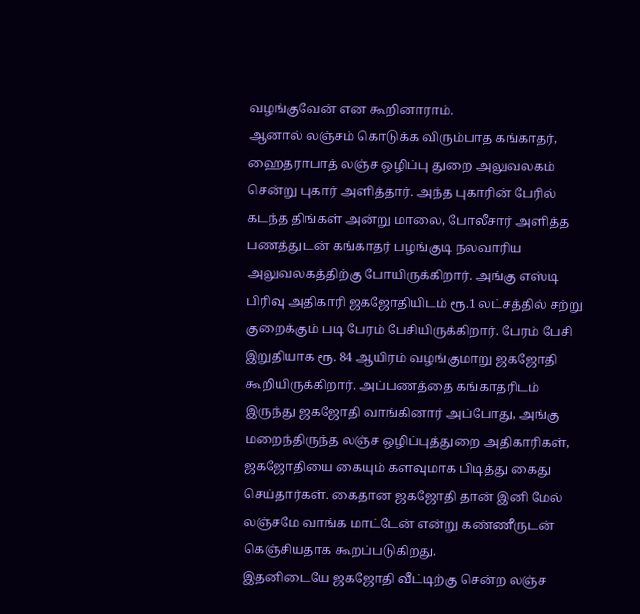வழங்குவேன் என கூறினாராம்.
ஆனால் லஞ்சம் கொடுக்க விரும்பாத கங்காதர், ஹைதராபாத் லஞ்ச ஒழிப்பு துறை அலுவலகம் சென்று புகார் அளித்தார். அந்த புகாரின் பேரில் கடந்த திங்கள் அன்று மாலை, போலீசார் அளித்த பணத்துடன் கங்காதர் பழங்குடி நலவாரிய அலுவலகத்திற்கு போயிருக்கிறார். அங்கு எஸ்டி பிரிவு அதிகாரி ஜகஜோதியிடம் ரூ.1 லட்சத்தில் சற்று குறைக்கும் படி பேரம் பேசியிருக்கிறார். பேரம் பேசி இறுதியாக ரூ. 84 ஆயிரம் வழங்குமாறு ஜகஜோதி கூறியிருக்கிறார். அப்பணத்தை கங்காதரிடம் இருந்து ஜகஜோதி வாங்கினார் அப்போது, அங்கு மறைந்திருந்த லஞ்ச ஒழிப்புத்துறை அதிகாரிகள், ஜகஜோதியை கையும் களவுமாக பிடித்து கைது செய்தார்கள். கைதான ஜகஜோதி தான் இனி மேல் லஞ்சமே வாங்க மாட்டேன் என்று கண்ணீருடன் கெஞ்சியதாக கூறப்படுகிறது.
இதனிடையே ஜகஜோதி வீட்டிற்கு சென்ற லஞ்ச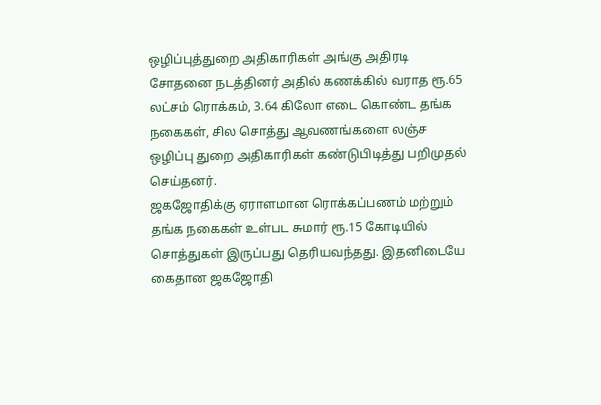ஒழிப்புத்துறை அதிகாரிகள் அங்கு அதிரடி சோதனை நடத்தினர் அதில் கணக்கில் வராத ரூ.65 லட்சம் ரொக்கம், 3.64 கிலோ எடை கொண்ட தங்க நகைகள், சில சொத்து ஆவணங்களை லஞ்ச ஒழிப்பு துறை அதிகாரிகள் கண்டுபிடித்து பறிமுதல் செய்தனர்.
ஜகஜோதிக்கு ஏராளமான ரொக்கப்பணம் மற்றும் தங்க நகைகள் உள்பட சுமார் ரூ.15 கோடியில் சொத்துகள் இருப்பது தெரியவந்தது. இதனிடையே கைதான ஜகஜோதி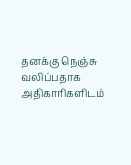தனக்கு நெஞ்சு வலிப்பதாக அதிகாரிகளிடம்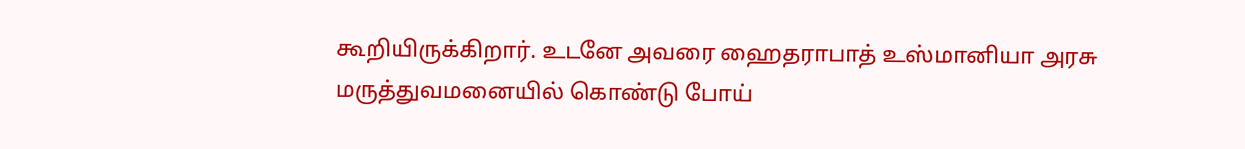கூறியிருக்கிறார். உடனே அவரை ஹைதராபாத் உஸ்மானியா அரசு மருத்துவமனையில் கொண்டு போய்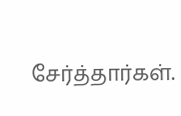சேர்த்தார்கள்.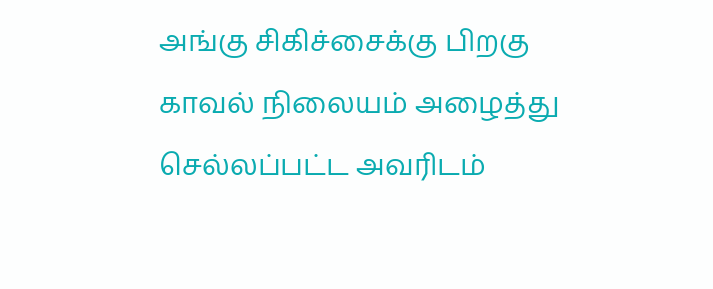அங்கு சிகிச்சைக்கு பிறகு காவல் நிலையம் அழைத்து செல்லப்பட்ட அவரிடம்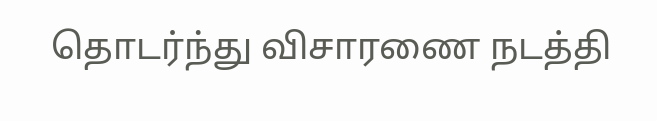தொடர்ந்து விசாரணை நடத்தி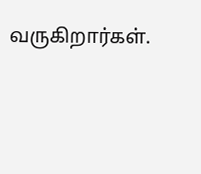வருகிறார்கள்.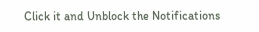Click it and Unblock the Notifications